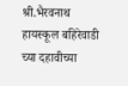श्री.भैरवनाथ हायस्कूल बहिरेवाडी च्या दहावीच्या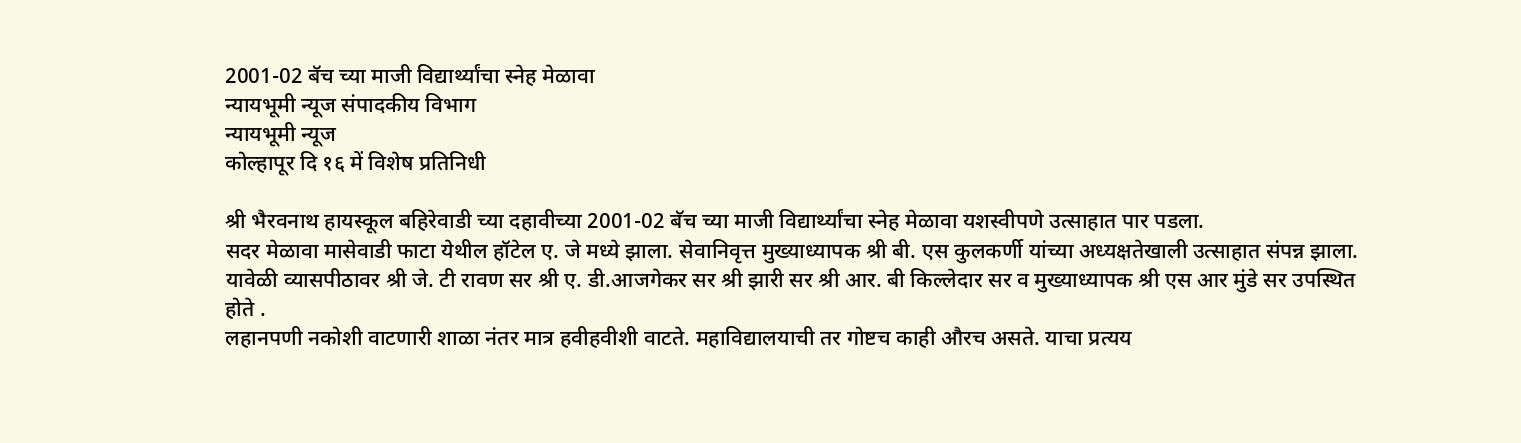2001-02 बॅच च्या माजी विद्यार्थ्यांचा स्नेह मेळावा
न्यायभूमी न्यूज संपादकीय विभाग
न्यायभूमी न्यूज
कोल्हापूर दि १६ में विशेष प्रतिनिधी

श्री भैरवनाथ हायस्कूल बहिरेवाडी च्या दहावीच्या 2001-02 बॅच च्या माजी विद्यार्थ्यांचा स्नेह मेळावा यशस्वीपणे उत्साहात पार पडला.
सदर मेळावा मासेवाडी फाटा येथील हॉटेल ए. जे मध्ये झाला. सेवानिवृत्त मुख्याध्यापक श्री बी. एस कुलकर्णी यांच्या अध्यक्षतेखाली उत्साहात संपन्न झाला. यावेळी व्यासपीठावर श्री जे. टी रावण सर श्री ए. डी.आजगेकर सर श्री झारी सर श्री आर. बी किल्लेदार सर व मुख्याध्यापक श्री एस आर मुंडे सर उपस्थित होते .
लहानपणी नकोशी वाटणारी शाळा नंतर मात्र हवीहवीशी वाटते. महाविद्यालयाची तर गोष्टच काही औरच असते. याचा प्रत्यय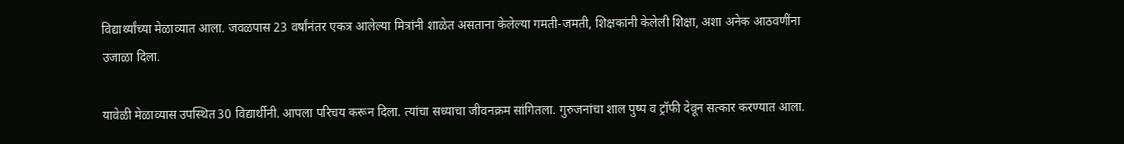विद्यार्थ्यांच्या मेळाव्यात आला. जवळपास 23 वर्षांनंतर एकत्र आलेल्या मित्रांनी शाळेत असताना केलेल्या गमती-जमती, शिक्षकांनी केलेली शिक्षा, अशा अनेक आठवणींना उजाळा दिला.

यावेळी मेळाव्यास उपस्थित 30 विद्यार्थीनी. आपला परिचय करून दिला. त्यांचा सध्याचा जीवनक्रम सांगितला. गुरुजनांचा शाल पुष्प व ट्रॉफी देवून सत्कार करण्यात आला.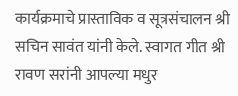कार्यक्रमाचे प्रास्ताविक व सूत्रसंचालन श्री सचिन सावंत यांनी केले. स्वागत गीत श्री रावण सरांनी आपल्या मधुर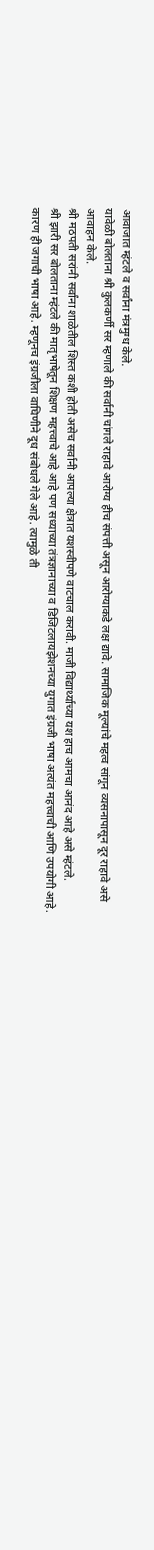आवाजात म्हंटले व सर्वांना मंत्रमुग्ध केले.
यावेळी बोलताना श्री कुलकर्णी सर म्हणाले की सर्वानी चांगले राहावे आरोग्य हीच संपत्ती असून आरोग्याकडे लक्ष द्यावे. सामाजिक मूल्यांचे महत्व सांगून व्यसनापासून दूर राहावे असे आवाहन केले.
श्री मठपती सरांनी सर्वांना शाळेतील शिस्त कशी होती असेच सर्वानी आपल्या क्षेत्रात यशस्वीपणे वाटचाल करावी. माजी विद्यार्थ्याच्या यश हाच आमचा आनंद आहे असे म्हंटले.
श्री झारी सर बोलताना म्हंटले की मातृभाषेतून शिक्षण महत्त्वाचे आहे आहे पण सध्याच्या तंत्रज्ञानाच्या व डिजिटलायझेशनच्या युगात इंग्रजी भाषा अत्यंत महत्त्वाची आणि उपयोगी आहे.
कारण ही जगाची भाषा आहे. म्हणूनच इंग्रजीला वाघिणीने दूध संबोधले गेले आहे. त्यामुळे ती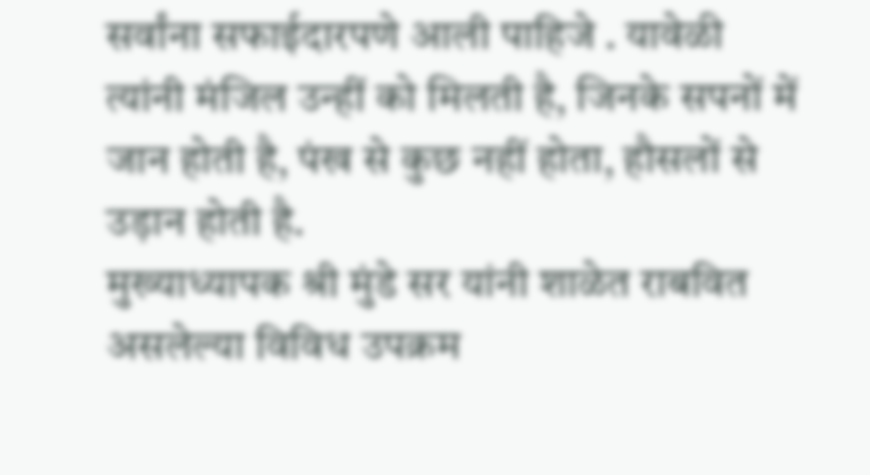सर्वांना सफाईदारपणे आली पाहिजे . यावेळी त्यांनी मंजिल उन्हीं को मिलती है, जिनके सपनों में जान होती है, पंख से कुछ नहीं होता, हौसलों से उड़ान होती है.
मुख्याध्यापक श्री मुंडे सर यांनी शाळेत राबवित असलेल्या विविध उपक्रम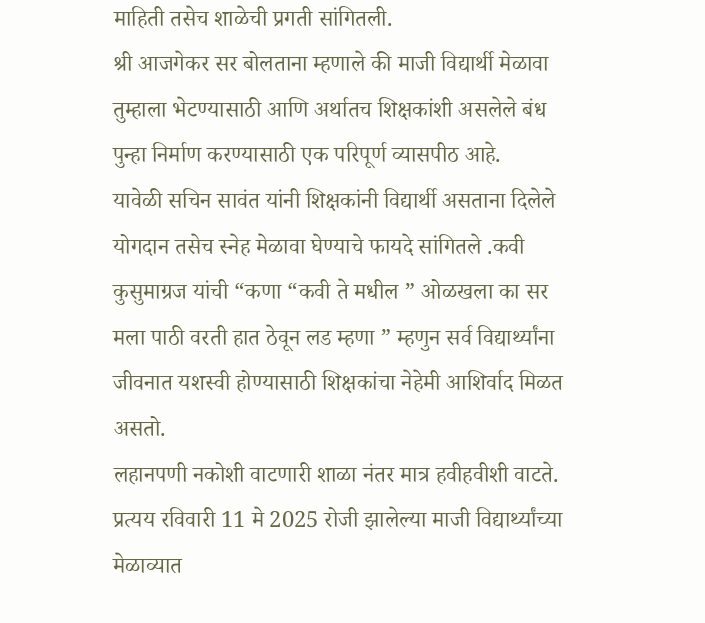माहिती तसेच शाळेची प्रगती सांगितली.
श्री आजगेकर सर बोलताना म्हणाले की माजी विद्यार्थी मेळावा तुम्हाला भेटण्यासाठी आणि अर्थातच शिक्षकांशी असलेले बंध पुन्हा निर्माण करण्यासाठी एक परिपूर्ण व्यासपीठ आहे.
यावेळी सचिन सावंत यांनी शिक्षकांनी विद्यार्थी असताना दिलेले योगदान तसेच स्नेह मेळावा घेण्याचे फायदे सांगितले .कवी कुसुमाग्रज यांची “कणा “कवी ते मधील ” ओळखला का सर मला पाठी वरती हात ठेवून लड म्हणा ” म्हणुन सर्व विद्यार्थ्यांना जीवनात यशस्वी होण्यासाठी शिक्षकांचा नेहेमी आशिर्वाद मिळत असतो.
लहानपणी नकोशी वाटणारी शाळा नंतर मात्र हवीहवीशी वाटते. प्रत्यय रविवारी 11 मे 2025 रोजी झालेल्या माजी विद्यार्थ्यांच्या मेळाव्यात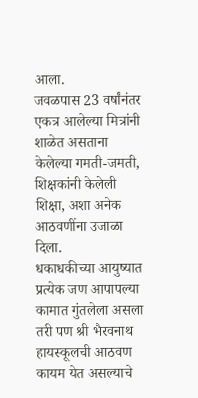आला.
जवळपास 23 वर्षांनंतर एकत्र आलेल्या मित्रांनी शाळेत असताना केलेल्या गमती-जमती, शिक्षकांनी केलेली शिक्षा, अशा अनेक आठवणींना उजाळा दिला.
धकाधकीच्या आयुष्यात प्रत्येक जण आपापल्या कामात गुंतलेला असला तरी पण श्री भैरवनाथ हायस्कूलची आठवण कायम येत असल्याचे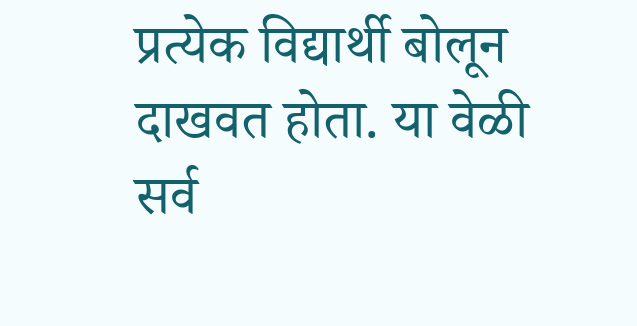प्रत्येक विद्यार्थी बोलून दाखवत होता. या वेळी सर्व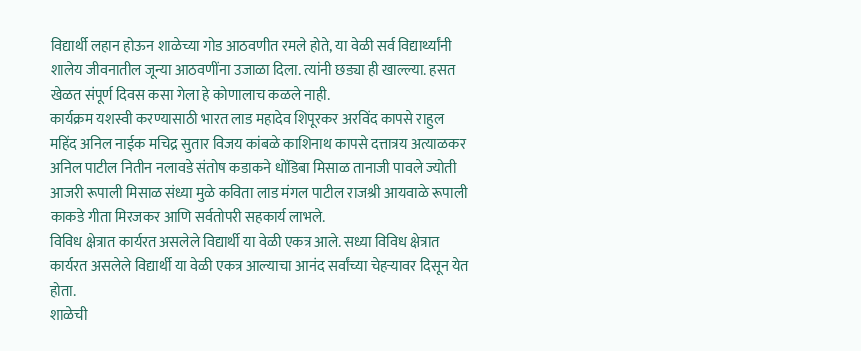विद्यार्थी लहान होऊन शाळेच्या गोड आठवणीत रमले होते, या वेळी सर्व विद्यार्थ्यांनी शालेय जीवनातील जून्या आठवणींना उजाळा दिला. त्यांनी छड्या ही खाल्ल्या. हसत खेळत संपूर्ण दिवस कसा गेला हे कोणालाच कळले नाही.
कार्यक्रम यशस्वी करण्यासाठी भारत लाड महादेव शिपूरकर अरविंद कापसे राहुल महिंद अनिल नाईक मचिद्र सुतार विजय कांबळे काशिनाथ कापसे दत्तात्रय अत्याळकर अनिल पाटील नितीन नलावडे संतोष कडाकने धोंडिबा मिसाळ तानाजी पावले ज्योती आजरी रूपाली मिसाळ संध्या मुळे कविता लाड मंगल पाटील राजश्री आयवाळे रूपाली काकडे गीता मिरजकर आणि सर्वतोपरी सहकार्य लाभले.
विविध क्षेत्रात कार्यरत असलेले विद्यार्थी या वेळी एकत्र आले. सध्या विविध क्षेत्रात कार्यरत असलेले विद्यार्थी या वेळी एकत्र आल्याचा आनंद सर्वांच्या चेहऱ्यावर दिसून येत होता.
शाळेची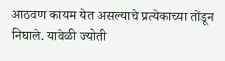आठवण कायम येत असल्याचे प्रत्येकाच्या तोंडून निघाले. यावेळी ज्योती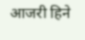आजरी हिने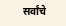सर्वांचे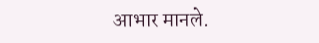आभार मानले.